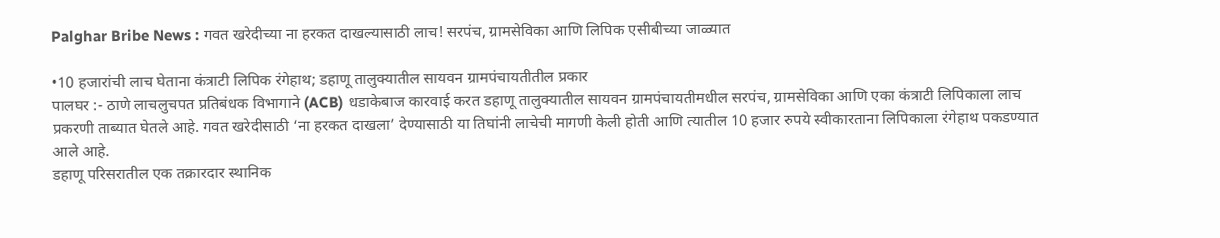Palghar Bribe News : गवत खरेदीच्या ना हरकत दाखल्यासाठी लाच! सरपंच, ग्रामसेविका आणि लिपिक एसीबीच्या जाळ्यात

•10 हजारांची लाच घेताना कंत्राटी लिपिक रंगेहाथ; डहाणू तालुक्यातील सायवन ग्रामपंचायतीतील प्रकार
पालघर :- ठाणे लाचलुचपत प्रतिबंधक विभागाने (ACB) धडाकेबाज कारवाई करत डहाणू तालुक्यातील सायवन ग्रामपंचायतीमधील सरपंच, ग्रामसेविका आणि एका कंत्राटी लिपिकाला लाच प्रकरणी ताब्यात घेतले आहे. गवत खरेदीसाठी ‘ना हरकत दाखला’ देण्यासाठी या तिघांनी लाचेची मागणी केली होती आणि त्यातील 10 हजार रुपये स्वीकारताना लिपिकाला रंगेहाथ पकडण्यात आले आहे.
डहाणू परिसरातील एक तक्रारदार स्थानिक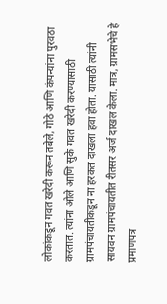लोकांकडून गवत खरेदी करून तबेले, गोठे आणि कंपन्यांना पुरवठा करतात. त्यांना ओले आणि सुके गवत खरेदी करण्यासाठी ग्रामपंचायतीकडून ना हरकत दाखला हवा होता. यासाठी त्यांनी सायवन ग्रामपंचायतीत रीतसर अर्ज दाखल केला. मात्र, ग्रामसभेचे हे प्रमाणपत्र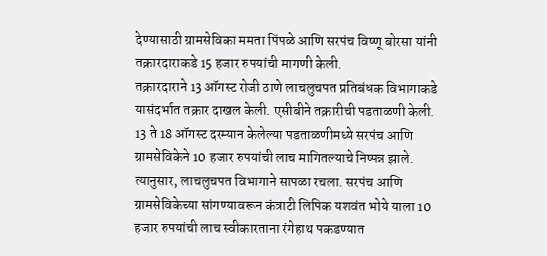देण्यासाठी ग्रामसेविका ममता पिंपळे आणि सरपंच विष्णू बोरसा यांनी तक्रारदाराकडे 15 हजार रुपयांची मागणी केली.
तक्रारदाराने 13 ऑगस्ट रोजी ठाणे लाचलुचपत प्रतिबंधक विभागाकडे यासंदर्भात तक्रार दाखल केली. एसीबीने तक्रारीची पडताळणी केली. 13 ते 18 ऑगस्ट दरम्यान केलेल्या पडताळणीमध्ये सरपंच आणि ग्रामसेविकेने 10 हजार रुपयांची लाच मागितल्याचे निष्पन्न झाले.
त्यानुसार, लाचलुचपत विभागाने सापळा रचला. सरपंच आणि ग्रामसेविकेच्या सांगण्यावरून कंत्राटी लिपिक यशवंत भोये याला 10 हजार रुपयांची लाच स्वीकारताना रंगेहाथ पकडण्यात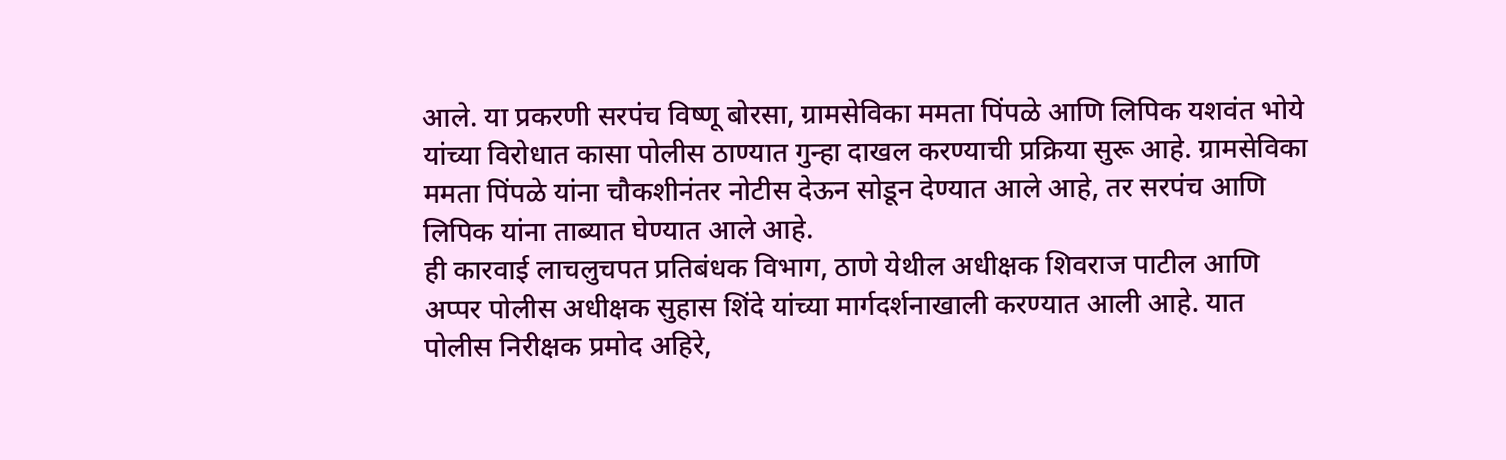आले. या प्रकरणी सरपंच विष्णू बोरसा, ग्रामसेविका ममता पिंपळे आणि लिपिक यशवंत भोये यांच्या विरोधात कासा पोलीस ठाण्यात गुन्हा दाखल करण्याची प्रक्रिया सुरू आहे. ग्रामसेविका ममता पिंपळे यांना चौकशीनंतर नोटीस देऊन सोडून देण्यात आले आहे, तर सरपंच आणि लिपिक यांना ताब्यात घेण्यात आले आहे.
ही कारवाई लाचलुचपत प्रतिबंधक विभाग, ठाणे येथील अधीक्षक शिवराज पाटील आणि अप्पर पोलीस अधीक्षक सुहास शिंदे यांच्या मार्गदर्शनाखाली करण्यात आली आहे. यात पोलीस निरीक्षक प्रमोद अहिरे,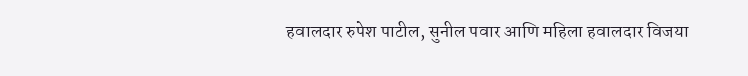हवालदार रुपेश पाटील, सुनील पवार आणि महिला हवालदार विजया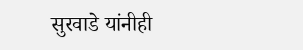सुरवाडे यांनीही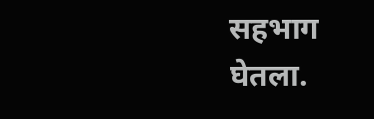सहभाग घेतला.